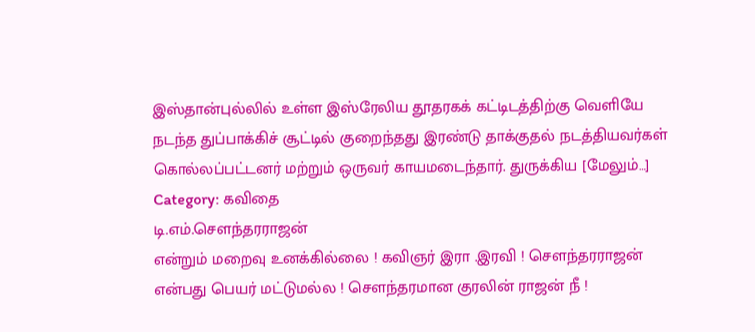இஸ்தான்புல்லில் உள்ள இஸ்ரேலிய தூதரகக் கட்டிடத்திற்கு வெளியே நடந்த துப்பாக்கிச் சூட்டில் குறைந்தது இரண்டு தாக்குதல் நடத்தியவர்கள் கொல்லப்பட்டனர் மற்றும் ஒருவர் காயமடைந்தார். துருக்கிய [மேலும்…]
Category: கவிதை
டி.எம்.செளந்தரராஜன்
என்றும் மறைவு உனக்கில்லை ! கவிஞர் இரா .இரவி ! சௌந்தரராஜன் என்பது பெயர் மட்டுமல்ல ! சௌந்தரமான குரலின் ராஜன் நீ !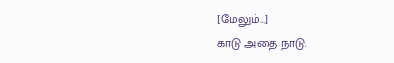[மேலும்…]
காடு அதை நாடு.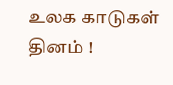உலக காடுகள் தினம் !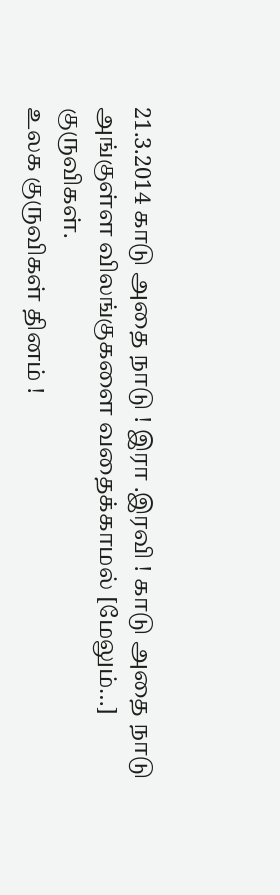21.3.2014 காடு அதை நாடு ! இரா .இரவி ! காடு அதை நாடு அங்குள்ள விலங்குகளை வதைக்காமல் [மேலும்…]
குருவிகள்.
உலக குருவிகள் தினம் !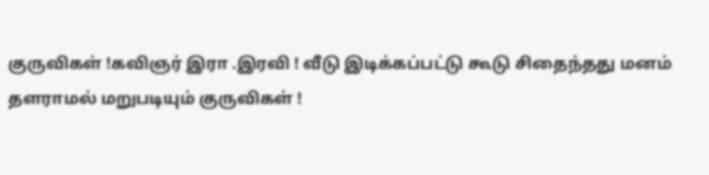குருவிகள் !கவிஞர் இரா .இரவி ! வீடு இடிக்கப்பட்டு கூடு சிதைந்தது மனம் தளராமல் மறுபடியும் குருவிகள் !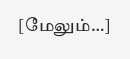[மேலும்…]